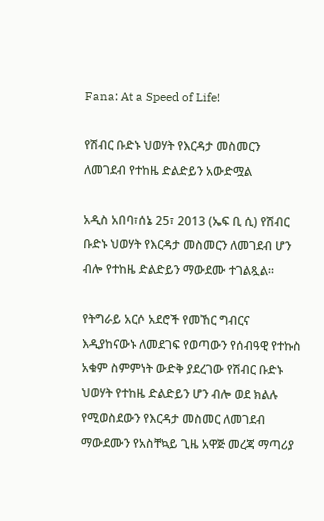Fana: At a Speed of Life!

የሽብር ቡድኑ ህወሃት የእርዳታ መስመርን ለመገደብ የተከዜ ድልድይን አውድሟል

አዲስ አበባ፣ሰኔ 25፣ 2013 (ኤፍ ቢ ሲ) የሽብር ቡድኑ ህወሃት የእርዳታ መስመርን ለመገደብ ሆን ብሎ የተከዜ ድልድይን ማውደሙ ተገልጿል።

የትግራይ አርሶ አደሮች የመኸር ግብርና እዲያከናውኑ ለመደገፍ የወጣውን የሰብዓዊ የተኩስ አቁም ስምምነት ውድቅ ያደረገው የሽብር ቡድኑ ህወሃት የተከዜ ድልድይን ሆን ብሎ ወደ ክልሉ የሚወስደውን የእርዳታ መስመር ለመገደብ ማውደሙን የአስቸኳይ ጊዜ አዋጅ መረጃ ማጣሪያ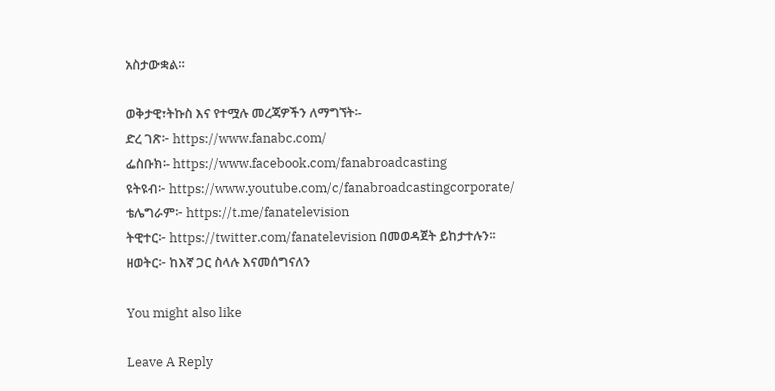አስታውቋል።

ወቅታዊ፣ትኩስ እና የተሟሉ መረጃዎችን ለማግኘት፡-
ድረ ገጽ፦ https://www.fanabc.com/
ፌስቡክ፡- https://www.facebook.com/fanabroadcasting
ዩትዩብ፦ https://www.youtube.com/c/fanabroadcastingcorporate/
ቴሌግራም፦ https://t.me/fanatelevision
ትዊተር፦ https://twitter.com/fanatelevision በመወዳጀት ይከታተሉን፡፡
ዘወትር፦ ከእኛ ጋር ስላሉ እናመሰግናለን

You might also like

Leave A Reply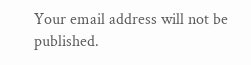Your email address will not be published.